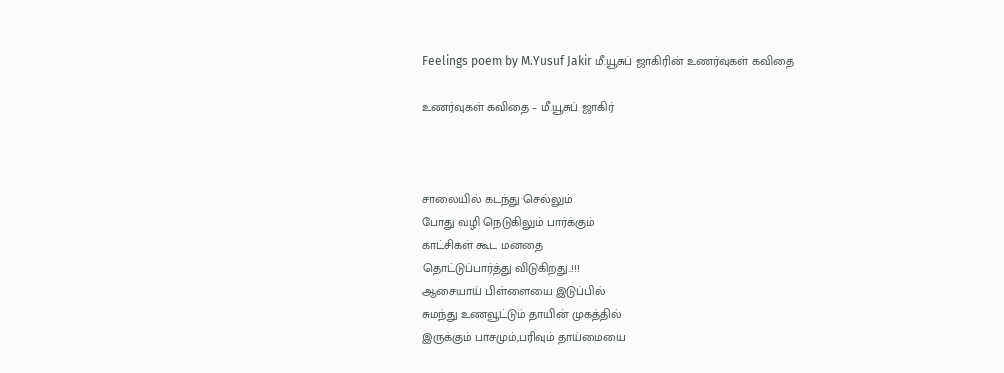Feelings poem by M.Yusuf Jakir மீ.யூசுப் ஜாகிரின் உணர்வுகள் கவிதை

உணர்வுகள் கவிதை – மீ.யூசுப் ஜாகிர்



சாலையில் கடந்து செல்லும்
போது வழி நெடுகிலும் பார்க்கும்
காட்சிகள் கூட மனதை
தொட்டுப்பார்த்து விடுகிறது..!!!
ஆசையாய் பிள்ளையை இடுப்பில்
சுமந்து உணவூட்டும் தாயின் முகத்தில்
இருக்கும் பாசமும்,பரிவும் தாய்மையை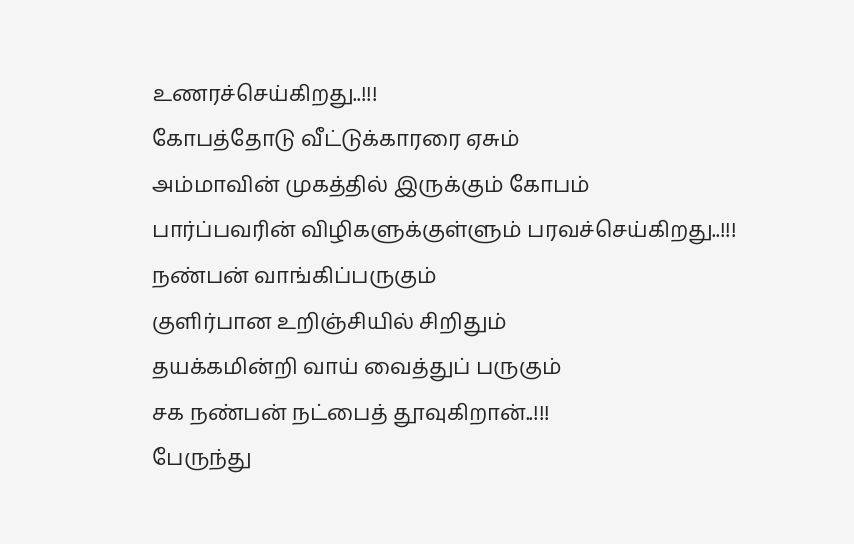உணரச்செய்கிறது..!!!
கோபத்தோடு வீட்டுக்காரரை ஏசும்
அம்மாவின் முகத்தில் இருக்கும் கோபம்
பார்ப்பவரின் விழிகளுக்குள்ளும் பரவச்செய்கிறது..!!!
நண்பன் வாங்கிப்பருகும்
குளிர்பான உறிஞ்சியில் சிறிதும்
தயக்கமின்றி வாய் வைத்துப் பருகும்
சக நண்பன் நட்பைத் தூவுகிறான்..!!!
பேருந்து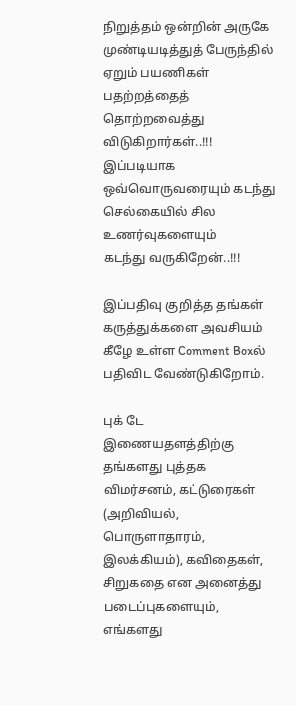நிறுத்தம் ஒன்றின் அருகே முண்டியடித்துத் பேருந்தில் ஏறும் பயணிகள்
பதற்றத்தைத் தொற்றவைத்து விடுகிறார்கள்..!!!
இப்படியாக ஒவ்வொருவரையும் கடந்து செல்கையில் சில உணர்வுகளையும்
கடந்து வருகிறேன்..!!!

இப்பதிவு குறித்த தங்கள் கருத்துக்களை அவசியம் கீழே உள்ள Comment Boxல் பதிவிட வேண்டுகிறோம்.

புக் டே இணையதளத்திற்கு தங்களது புத்தக விமர்சனம், கட்டுரைகள் (அறிவியல், பொருளாதாரம், இலக்கியம்), கவிதைகள், சிறுகதை என அனைத்து  படைப்புகளையும், எங்களது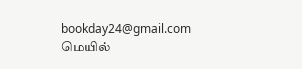bookday24@gmail.com மெயில்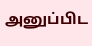அனுப்பிட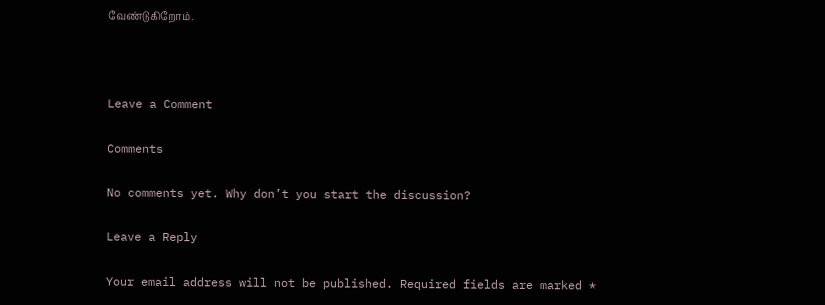வேண்டுகிறோம்.



Leave a Comment

Comments

No comments yet. Why don’t you start the discussion?

Leave a Reply

Your email address will not be published. Required fields are marked *